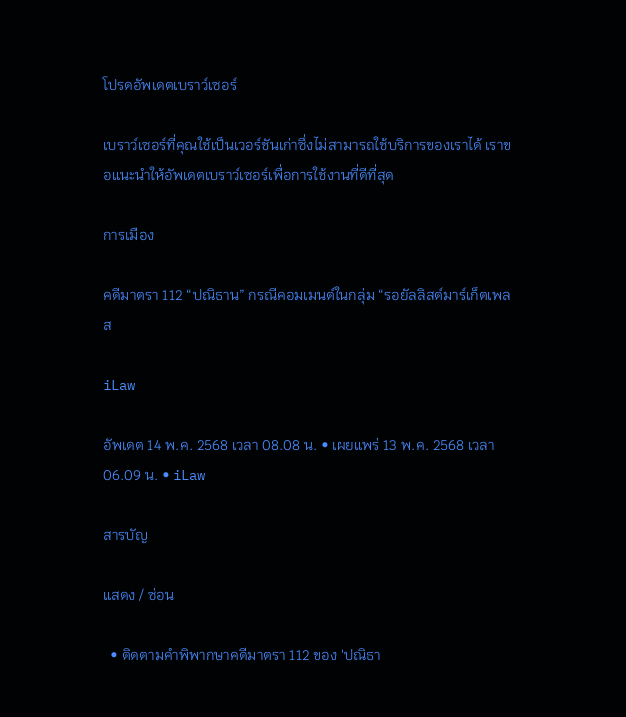โปรดอัพเดตเบราว์เซอร์

เบราว์เซอร์ที่คุณใช้เป็นเวอร์ชันเก่าซึ่งไม่สามารถใช้บริการของเราได้ เราขอแนะนำให้อัพเดตเบราว์เซอร์เพื่อการใช้งานที่ดีที่สุด

การเมือง

คดีมาตรา 112 “ปณิธาน” กรณีคอมเมนต์ในกลุ่ม “รอยัลลิสต์มาร์เก็ตเพลส

iLaw

อัพเดต 14 พ.ค. 2568 เวลา 08.08 น. • เผยแพร่ 13 พ.ค. 2568 เวลา 06.09 น. • iLaw

สารบัญ

แสดง / ซ่อน

  • ติดตามคำพิพากษาคดีมาตรา 112 ของ 'ปณิธา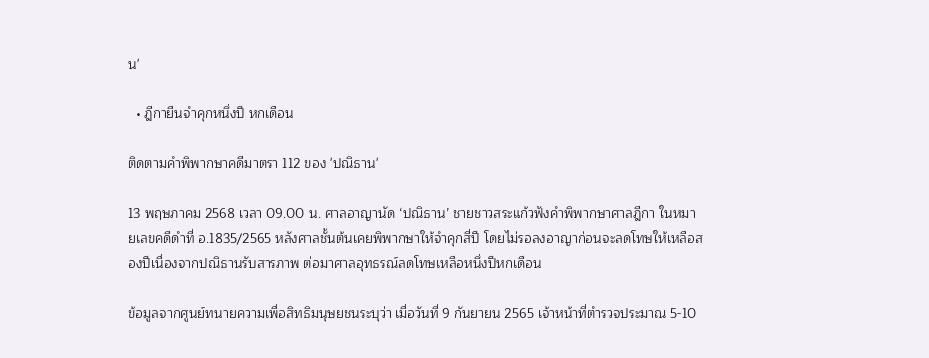น'

  • ฎีกายืนจำคุกหนึ่งปี หกเดือน

ติดตามคำพิพากษาคดีมาตรา 112 ของ 'ปณิธาน'

13 พฤษภาคม 2568 เวลา 09.00 น. ศาลอาญานัด ‘ปณิธาน’ ชายชาวสระแก้วฟังคำพิพากษาศาลฎีกา ในหมายเลขคดีดำที่ อ.1835/2565 หลังศาลชั้นต้นเคยพิพากษาให้จำคุกสี่ปี โดยไม่รอลงอาญาก่อนจะลดโทษให้เหลือสองปีเนื่องจากปณิธานรับสารภาพ ต่อมาศาลอุทธรณ์ลดโทษเหลือหนึ่งปีหกเดือน

ข้อมูลจากศูนย์ทนายความเพื่อสิทธิมนุษยชนระบุว่า เมื่อวันที่ 9 กันยายน 2565 เจ้าหน้าที่ตำรวจประมาณ 5-10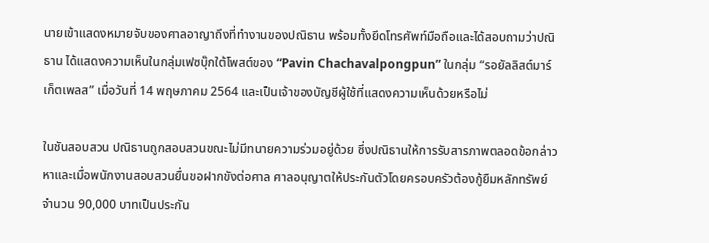นายเข้าแสดงหมายจับของศาลอาญาถึงที่ทำงานของปณิธาน พร้อมทั้งยึดโทรศัพท์มือถือและได้สอบถามว่าปณิธาน ได้แสดงความเห็นในกลุ่มเฟซบุ๊กใต้โพสต์ของ “Pavin Chachavalpongpun” ในกลุ่ม “รอยัลลิสต์มาร์เก็ตเพลส” เมื่อวันที่ 14 พฤษภาคม 2564 และเป็นเจ้าของบัญชีผู้ใช้ที่แสดงความเห็นด้วยหรือไม่

ในชันสอบสวน ปณิธานถูกสอบสวนขณะไม่มีทนายความร่วมอยู่ด้วย ซึ่งปณิธานให้การรับสารภาพตลอดข้อกล่าวหาและเมื่อพนักงานสอบสวนยื่นขอฝากขังต่อศาล ศาลอนุญาตให้ประกันตัวโดยครอบครัวต้องกู้ยืมหลักทรัพย์จำนวน 90,000 บาทเป็นประกัน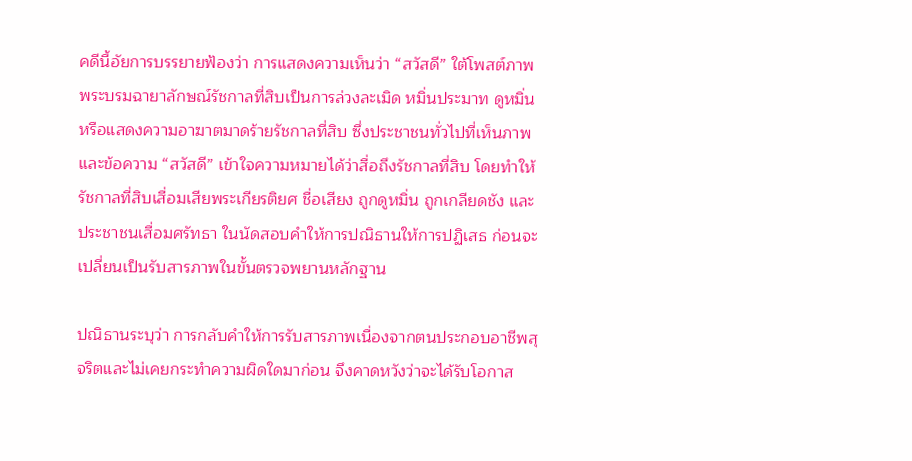คดีนี้อัยการบรรยายฟ้องว่า การแสดงความเห็นว่า “สวัสดี” ใต้โพสต์ภาพพระบรมฉายาลักษณ์รัชกาลที่สิบเป็นการล่วงละเมิด หมิ่นประมาท ดูหมิ่น หรือแสดงความอาฆาตมาดร้ายรัชกาลที่สิบ ซึ่งประชาชนทั่วไปที่เห็นภาพและข้อความ “สวัสดี” เข้าใจความหมายได้ว่าสื่อถึงรัชกาลที่สิบ โดยทำให้รัชกาลที่สิบเสื่อมเสียพระเกียรติยศ ชื่อเสียง ถูกดูหมิ่น ถูกเกลียดชัง และประชาชนเสื่อมศรัทธา ในนัดสอบคำให้การปณิธานให้การปฏิเสธ ก่อนจะเปลี่ยนเป็นรับสารภาพในขั้นตรวจพยานหลักฐาน

ปณิธานระบุว่า การกลับคำให้การรับสารภาพเนื่องจากตนประกอบอาชีพสุจริตและไม่เคยกระทำความผิดใดมาก่อน จึงคาดหวังว่าจะได้รับโอกาส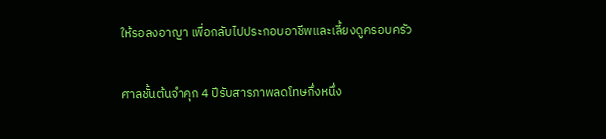ให้รอลงอาญา เพื่อกลับไปประกอบอาชีพและเลี้ยงดูครอบครัว

ศาลชั้นต้นจำคุก 4 ปีรับสารภาพลดโทษกึ่งหนึ่ง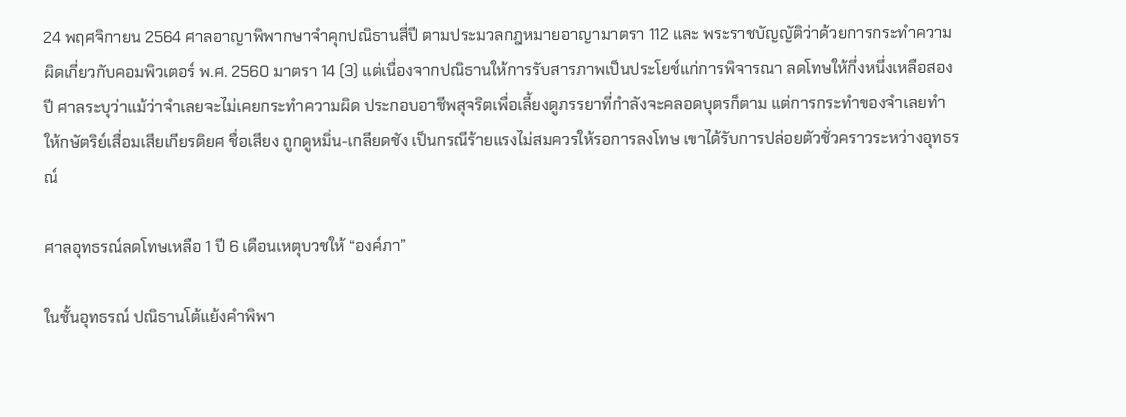24 พฤศจิกายน 2564 ศาลอาญาพิพากษาจำคุกปณิธานสี่ปี ตามประมวลกฎหมายอาญามาตรา 112 และ พระราชบัญญัติว่าด้วยการกระทำความผิดเกี่ยวกับคอมพิวเตอร์ พ.ศ. 2560 มาตรา 14 (3) แต่เนื่องจากปณิธานให้การรับสารภาพเป็นประโยช์แก่การพิจารณา ลดโทษให้กึ่งหนึ่งเหลือสองปี ศาลระบุว่าแม้ว่าจำเลยจะไม่เคยกระทำความผิด ประกอบอาชีพสุจริตเพื่อเลี้ยงดูภรรยาที่กำลังจะคลอดบุตรก็ตาม แต่การกระทำของจำเลยทำให้กษัตริย์เสื่อมเสียเกียรติยศ ชื่อเสียง ถูกดูหมิ่น-เกลียดชัง เป็นกรณีร้ายแรงไม่สมควรให้รอการลงโทษ เขาได้รับการปล่อยตัวชั่วคราวระหว่างอุทธรณ์

ศาลอุทธรณ์ลดโทษเหลือ 1 ปี 6 เดือนเหตุบวชให้ “องค์ภา”

ในชั้นอุทธรณ์ ปณิธานโต้แย้งคำพิพา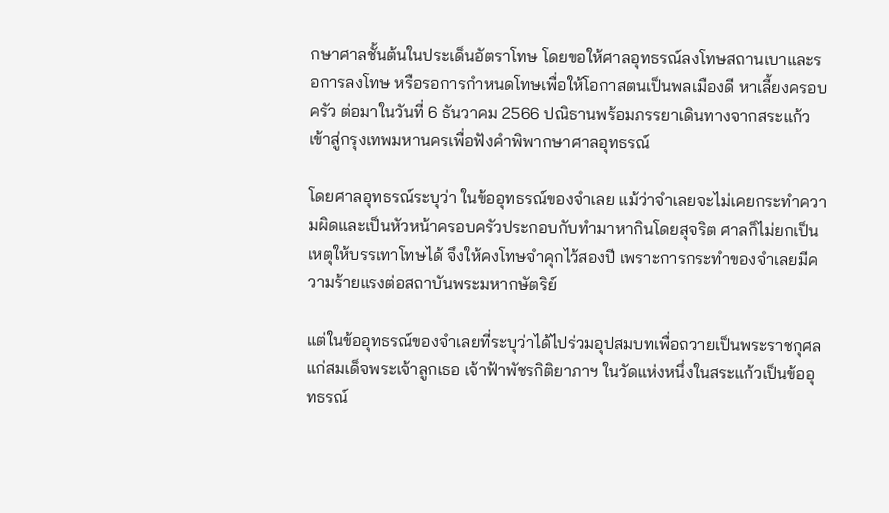กษาศาลชั้นต้นในประเด็นอัตราโทษ โดยขอให้ศาลอุทธรณ์ลงโทษสถานเบาและรอการลงโทษ หรือรอการกำหนดโทษเพื่อให้โอกาสตนเป็นพลเมืองดี หาเลี้ยงครอบครัว ต่อมาในวันที่ 6 ธันวาคม 2566 ปณิธานพร้อมภรรยาเดินทางจากสระแก้วเข้าสู่กรุงเทพมหานครเพื่อฟังคำพิพากษาศาลอุทธรณ์

โดยศาลอุทธรณ์ระบุว่า ในข้ออุทธรณ์ของจำเลย แม้ว่าจำเลยจะไม่เคยกระทำความผิดและเป็นหัวหน้าครอบครัวประกอบกับทำมาหากินโดยสุจริต ศาลก็ไม่ยกเป็นเหตุให้บรรเทาโทษได้ จึงให้คงโทษจำคุกไว้สองปี เพราะการกระทำของจำเลยมีความร้ายแรงต่อสถาบันพระมหากษัตริย์

แต่ในข้ออุทธรณ์ของจำเลยที่ระบุว่าได้ไปร่วมอุปสมบทเพื่อถวายเป็นพระราชกุศลแก่สมเด็จพระเจ้าลูกเธอ เจ้าฟ้าพัชรกิติยาภาฯ ในวัดแห่งหนึ่งในสระแก้วเป็นข้ออุทธรณ์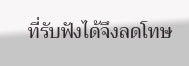ที่รับฟังได้จึงลดโทษ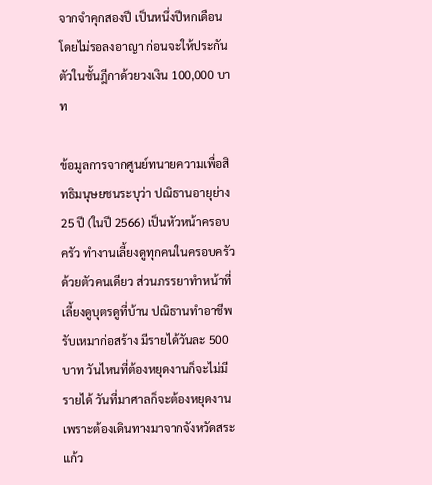จากจำคุกสองปี เป็นหนึ่งปีหกเดือน โดยไม่รอลงอาญา ก่อนจะให้ประกันตัวในชั้นฎีกาด้วยวงเงิน 100,000 บาท

ข้อมูลการจากศูนย์ทนายความเพื่อสิทธิมนุษยชนระบุว่า ปณิธานอายุย่าง 25 ปี (ในปี 2566) เป็นหัวหน้าครอบครัว ทำงานเลี้ยงดูทุกคนในครอบครัวด้วยตัวคนเดียว ส่วนภรรยาทำหน้าที่เลี้ยงดูบุตรดูที่บ้าน ปณิธานทำอาชีพรับเหมาก่อสร้าง มีรายได้วันละ 500 บาท วันไหนที่ต้องหยุดงานก็จะไม่มีรายได้ วันที่มาศาลก็จะต้องหยุดงานเพราะต้องเดินทางมาจากจังหวัดสระแก้ว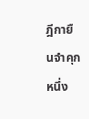ฎีกายืนจำคุกหนึ่ง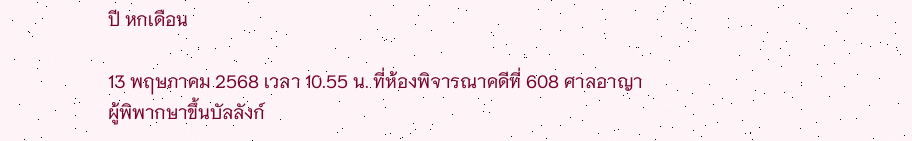ปี หกเดือน

13 พฤษภาคม 2568 เวลา 10.55 น. ที่ห้องพิจารณาคดีที่ 608 ศาลอาญา ผู้พิพากษาขึ้นบัลลังก์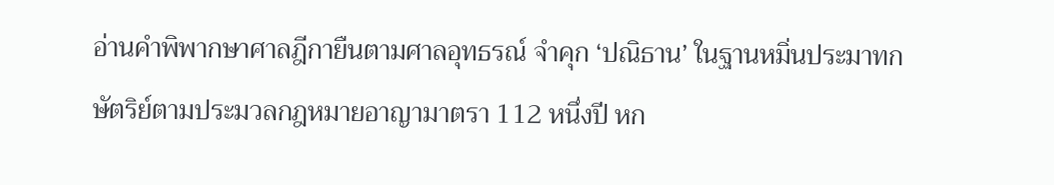อ่านคำพิพากษาศาลฎีกายืนตามศาลอุทธรณ์ จำคุก ‘ปณิธาน’ ในฐานหมิ่นประมาทกษัตริย์ตามประมวลกฎหมายอาญามาตรา 112 หนึ่งปี หก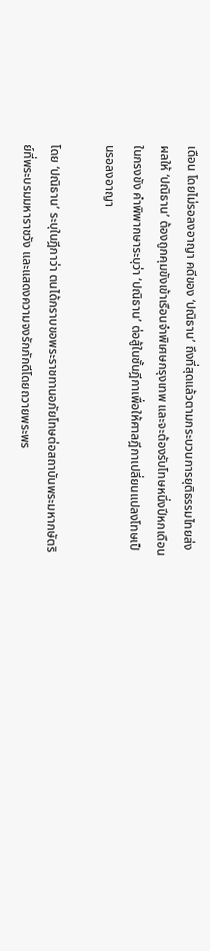เดือน โดยไม่รอลงอาญา คดีของ ‘ปณิธาน’ ถึงที่สุดแล้วตามกระบวนการยุติธรรมไทยส่งผลให้ ‘ปณิธาน’ ต้องถูกคุมขังเข้าเรือนจำพิเศษกรุงเทพ และจะต้องรับโทษหนึ่งปีหกเดือนในกรงขัง คำพิพากษาระบุว่า ‘ปณิธาน’ ต่อสู้ในชั้นฎีกาเพื่อให้ศาลฎีกาเปลี่ยนแปลงโทษเป็นรอลงอาญา

โดย ‘ปณิธาน’ ระบุในฎีกาว่า ตนได้กราบขอพระราชทานอภัยโทษต่อสถาบันพระมหากษัตริย์ที่พระบรมมหาราชวัง และแสดงความจงรักภักดีโดยถวายพระพร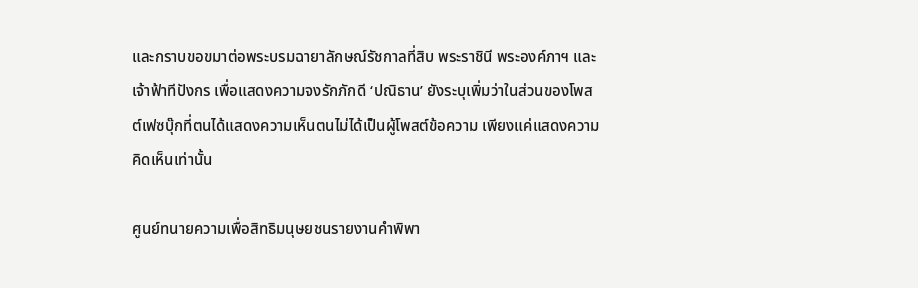และกราบขอขมาต่อพระบรมฉายาลักษณ์รัชกาลที่สิบ พระราชินี พระองค์ภาฯ และเจ้าฟ้าทีปังกร เพื่อแสดงความจงรักภักดี ‘ปณิธาน’ ยังระบุเพิ่มว่าในส่วนของโพสต์เฟซบุ๊กที่ตนได้แสดงความเห็นตนไม่ได้เป็นผู้โพสต์ข้อความ เพียงแค่แสดงความคิดเห็นเท่านั้น

ศูนย์ทนายความเพื่อสิทธิมนุษยชนรายงานคำพิพา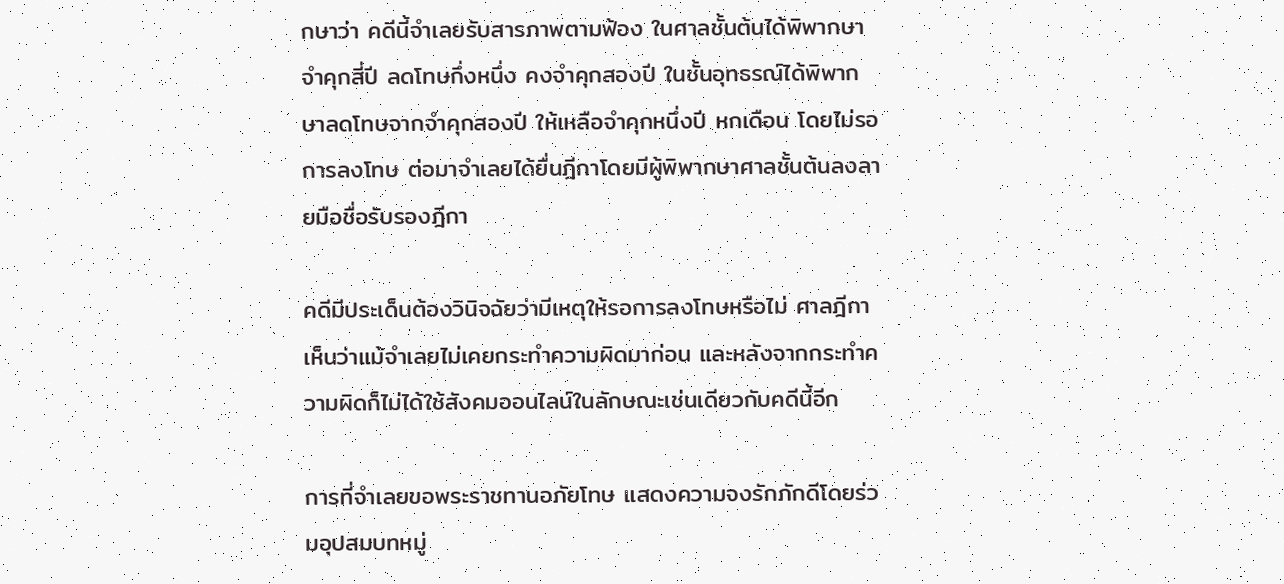กษาว่า คดีนี้จำเลยรับสารภาพตามฟ้อง ในศาลชั้นต้นได้พิพากษาจำคุกสี่ปี ลดโทษกึ่งหนึ่ง คงจำคุกสองปี ในชั้นอุทธรณ์ได้พิพากษาลดโทษจากจำคุกสองปี ให้เหลือจำคุกหนึ่งปี หกเดือน โดยไม่รอการลงโทษ ต่อมาจำเลยได้ยื่นฎีกาโดยมีผู้พิพากษาศาลชั้นต้นลงลายมือชื่อรับรองฎีกา

คดีมีประเด็นต้องวินิจฉัยว่ามีเหตุให้รอการลงโทษหรือไม่ ศาลฎีกาเห็นว่าแม้จำเลยไม่เคยกระทำความผิดมาก่อน และหลังจากกระทำความผิดก็ไม่ได้ใช้สังคมออนไลน์ในลักษณะเช่นเดียวกับคดีนี้อีก

การที่จำเลยขอพระราชทานอภัยโทษ แสดงความจงรักภักดีโดยร่วมอุปสมบทหมู่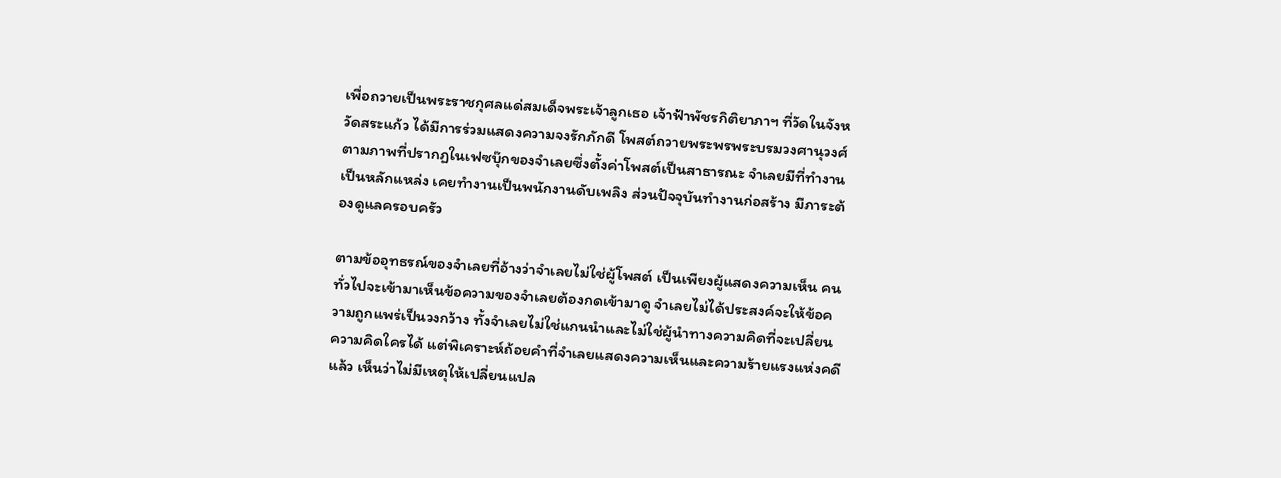เพื่อถวายเป็นพระราชกุศลแด่สมเด็จพระเจ้าลูกเธอ เจ้าฟ้าพัชรกิติยาภาฯ ที่วัดในจังหวัดสระแก้ว ได้มีการร่วมแสดงความจงรักภักดี โพสต์ถวายพระพรพระบรมวงศานุวงศ์ ตามภาพที่ปรากฏในเฟซบุ๊กของจำเลยซึ่งตั้งค่าโพสต์เป็นสาธารณะ จำเลยมีที่ทำงานเป็นหลักแหล่ง เคยทำงานเป็นพนักงานดับเพลิง ส่วนปัจจุบันทำงานก่อสร้าง มีภาระต้องดูแลครอบครัว

ตามข้ออุทธรณ์ของจำเลยที่อ้างว่าจำเลยไม่ใช่ผู้โพสต์ เป็นเพียงผู้แสดงความเห็น คนทั่วไปจะเข้ามาเห็นข้อความของจำเลยต้องกดเข้ามาดู จำเลยไม่ได้ประสงค์จะให้ข้อความถูกแพร่เป็นวงกว้าง ทั้งจำเลยไม่ใช่แกนนำและไม่ใช่ผู้นำทางความคิดที่จะเปลี่ยนความคิดใครได้ แต่พิเคราะห์ถ้อยคำที่จำเลยแสดงความเห็นและความร้ายแรงแห่งคดีแล้ว เห็นว่าไม่มีเหตุให้เปลี่ยนแปล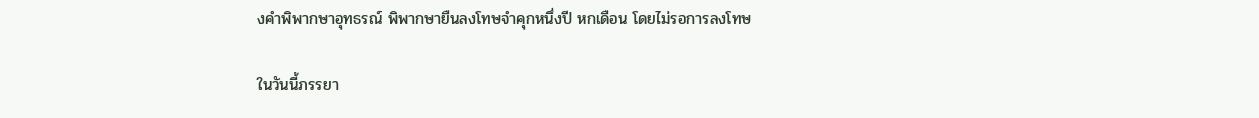งคำพิพากษาอุทธรณ์ พิพากษายืนลงโทษจำคุกหนึ่งปี หกเดือน โดยไม่รอการลงโทษ

ในวันนี้ภรรยา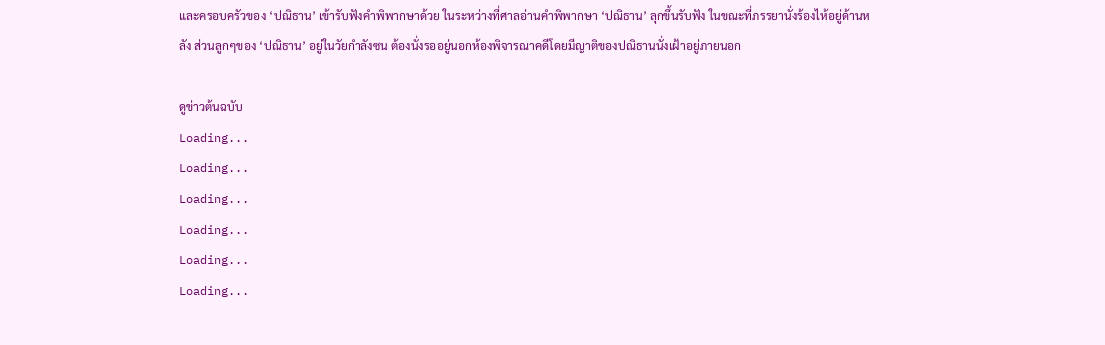และครอบครัวของ ‘ปณิธาน’ เข้ารับฟังคำพิพากษาด้วย ในระหว่างที่ศาลอ่านคำพิพากษา ‘ปณิธาน’ ลุกขึ้นรับฟัง ในขณะที่ภรรยานั่งร้องไห้อยู่ด้านหลัง ส่วนลูกๆของ ‘ปณิธาน’ อยู่ในวัยกำลังซน ต้องนั่งรออยู่นอกห้องพิจารณาคดีโดยมีญาติของปณิธานนั่งเฝ้าอยู่ภายนอก

ดูข่าวต้นฉบับ
Loading...
Loading...
Loading...
Loading...
Loading...
Loading...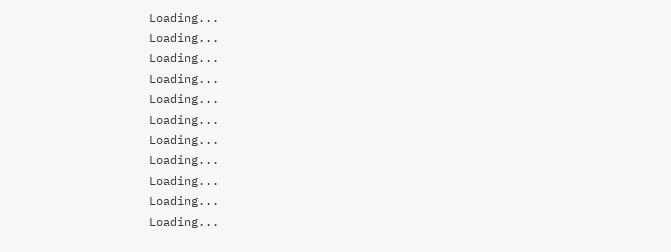Loading...
Loading...
Loading...
Loading...
Loading...
Loading...
Loading...
Loading...
Loading...
Loading...
Loading...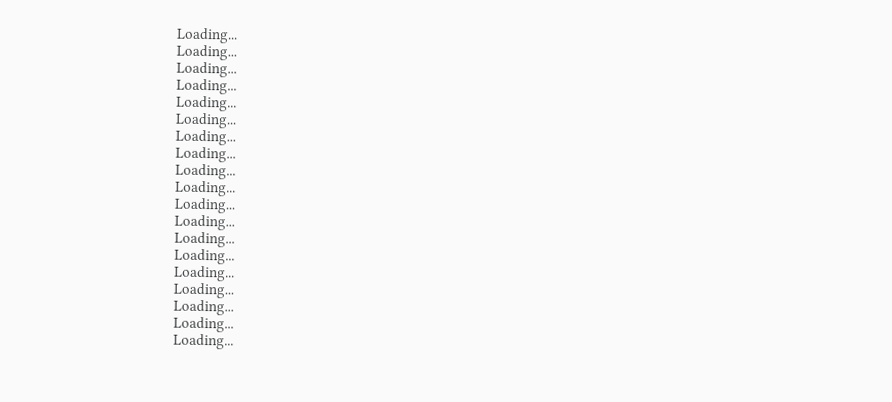Loading...
Loading...
Loading...
Loading...
Loading...
Loading...
Loading...
Loading...
Loading...
Loading...
Loading...
Loading...
Loading...
Loading...
Loading...
Loading...
Loading...
Loading...
Loading...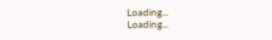Loading...
Loading...